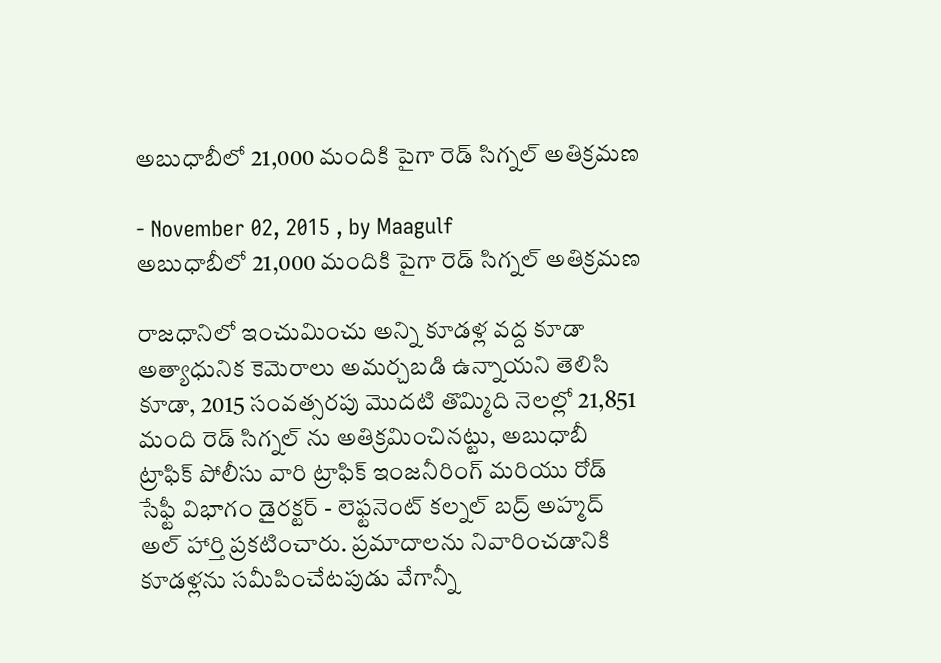అబుధాబీలో 21,000 మందికి పైగా రెడ్ సిగ్నల్ అతిక్రమణ

- November 02, 2015 , by Maagulf
అబుధాబీలో 21,000 మందికి పైగా రెడ్ సిగ్నల్ అతిక్రమణ

రాజధానిలో ఇంచుమించు అన్ని కూడళ్ల వద్ద కూడా అత్యాధునిక కెమెరాలు అమర్చబడి ఉన్నాయని తెలిసి కూడా, 2015 సంవత్సరపు మొదటి తొమ్మిది నెలల్లో 21,851 మంది రెడ్ సిగ్నల్ ను అతిక్రమించినట్టు, అబుధాబీ ట్రాఫిక్ పోలీసు వారి ట్రాఫిక్ ఇంజనీరింగ్ మరియు రోడ్ సేఫ్టీ విభాగం డైరక్టర్ - లెఫ్టనెంట్ కల్నల్ బద్ర్ అహ్మద్ అల్ హార్తి ప్రకటించారు. ప్రమాదాలను నివారించడానికి కూడళ్లను సమీపించేటపుడు వేగాన్నీ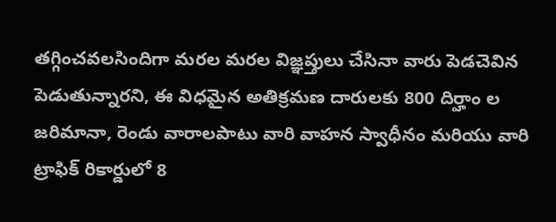తగ్గించవలసిందిగా మరల మరల విజ్ఞప్తులు చేసినా వారు పెడచెవిన పెడుతున్నారని, ఈ విధమైన అతిక్రమణ దారులకు 800 దిర్హాం ల జరిమానా, రెండు వారాలపాటు వారి వాహన స్వాధీనం మరియు వారి ట్రాఫిక్ రికార్డులో 8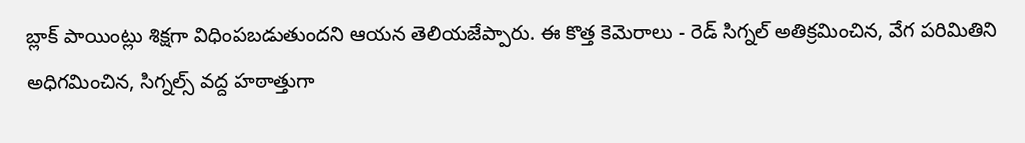బ్లాక్ పాయింట్లు శిక్షగా విధింపబడుతుందని ఆయన తెలియజేప్పారు. ఈ కొత్త కెమెరాలు - రెడ్ సిగ్నల్ అతిక్రమించిన, వేగ పరిమితిని అధిగమించిన, సిగ్నల్స్ వద్ద హఠాత్తుగా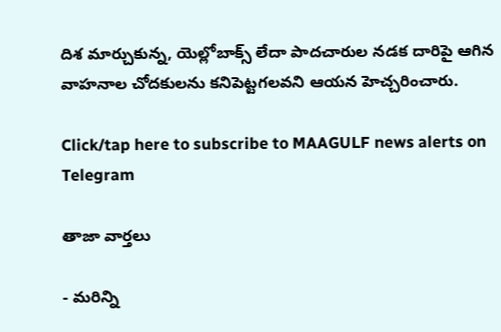దిశ మార్చుకున్న, యెల్లోబాక్స్ లేదా పాదచారుల నడక దారిపై ఆగిన వాహనాల చోదకులను కనిపెట్టగలవని ఆయన హెచ్చరించారు.

Click/tap here to subscribe to MAAGULF news alerts on Telegram

తాజా వార్తలు

- మరిన్ని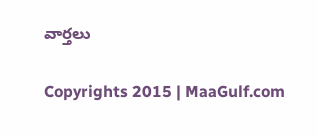వార్తలు

Copyrights 2015 | MaaGulf.com